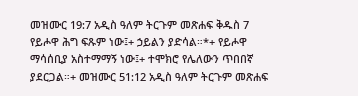መዝሙር 19:7 አዲስ ዓለም ትርጉም መጽሐፍ ቅዱስ 7 የይሖዋ ሕግ ፍጹም ነው፤+ ኃይልን ያድሳል።*+ የይሖዋ ማሳሰቢያ አስተማማኝ ነው፤+ ተሞክሮ የሌለውን ጥበበኛ ያደርጋል።+ መዝሙር 51:12 አዲስ ዓለም ትርጉም መጽሐፍ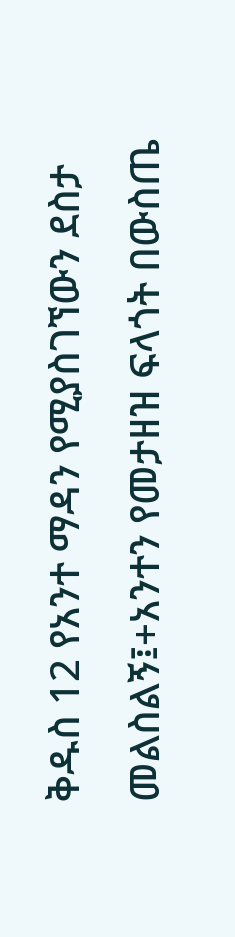ቅዱስ 12 የአንተ ማዳን የሚያስገኘውን ደስታ መልስልኝ፤+አንተን የመታዘዝ ፍላጎት በውስጤ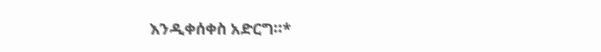እንዲቀሰቀስ አድርግ።*